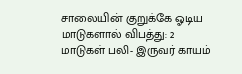சாலையின் குறுக்கே ஓடிய மாடுகளால் விபத்து: 2 மாடுகள் பலி- இருவர் காயம்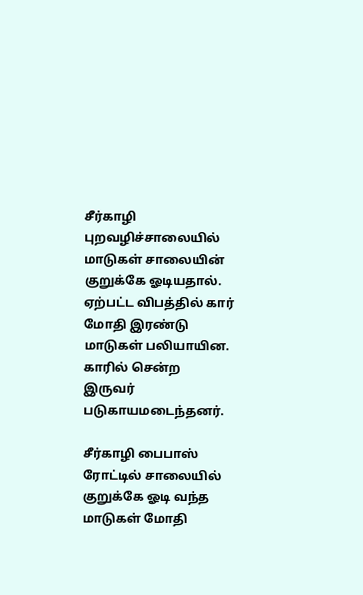சீர்காழி புறவழிச்சாலையில் மாடுகள் சாலையின் குறுக்கே ஓடியதால். ஏற்பட்ட விபத்தில் கார் மோதி இரண்டு மாடுகள் பலியாயின. காரில் சென்ற இருவர் படுகாயமடைந்தனர்.

சீர்காழி பைபாஸ் ரோட்டில் சாலையில் குறுக்கே ஓடி வந்த மாடுகள் மோதி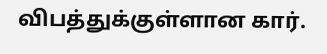விபத்துக்குள்ளான கார்.